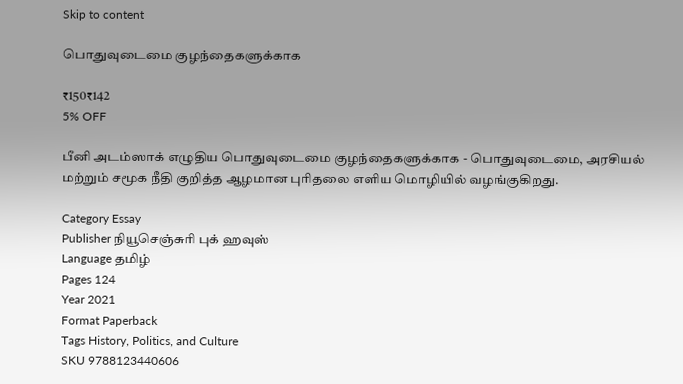Skip to content

பொதுவுடைமை குழந்தைகளுக்காக

₹150₹142
5% OFF

பீனி அடம்ஸாக் எழுதிய பொதுவுடைமை குழந்தைகளுக்காக - பொதுவுடைமை, அரசியல் மற்றும் சமூக நீதி குறித்த ஆழமான புரிதலை எளிய மொழியில் வழங்குகிறது.

Category Essay
Publisher நியூசெஞ்சுரி புக் ஹவுஸ்
Language தமிழ்
Pages 124
Year 2021
Format Paperback
Tags History, Politics, and Culture
SKU 9788123440606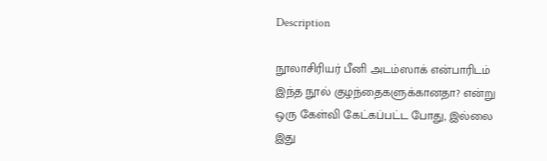Description

நூலாசிரியர் பீனி அடம்ஸாக் என்பாரிடம் இந்த நூல் குழந்தைகளுக்கானதா? என்று ஒரு கேள்வி கேட்கப்பட்ட போது, இல்லை இது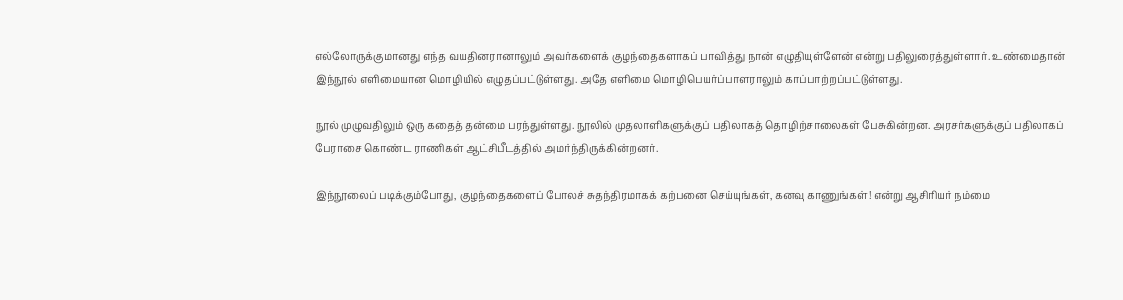எல்லோருக்குமானது எந்த வயதினரானாலும் அவர்களைக் குழந்தைகளாகப் பாவித்து நான் எழுதியுள்ளேன் என்று பதிலுரைத்துள்ளார். உண்மைதான் இந்நூல் எளிமையான மொழியில் எழுதப்பட்டுள்ளது. அதே எளிமை மொழிபெயர்ப்பாளராலும் காப்பாற்றப்பட்டுள்ளது.

நூல் முழுவதிலும் ஒரு கதைத் தன்மை பரந்துள்ளது. நூலில் முதலாளிகளுக்குப் பதிலாகத் தொழிற்சாலைகள் பேசுகின்றன. அரசர்களுக்குப் பதிலாகப் பேராசை கொண்ட ராணிகள் ஆட்சிபீடத்தில் அமர்ந்திருக்கின்றனர்.

இந்நூலைப் படிக்கும்போது, குழந்தைகளைப் போலச் சுதந்திரமாகக் கற்பனை செய்யுங்கள், கனவு காணுங்கள்! என்று ஆசிரியர் நம்மை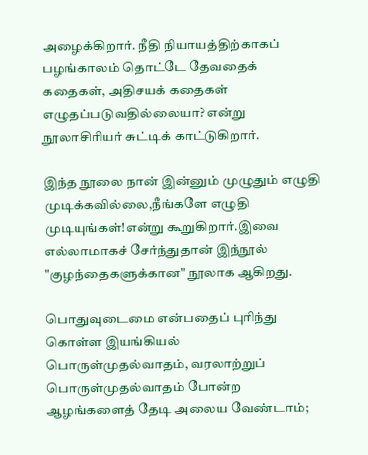அழைக்கிறார். நீதி நியாயத்திற்காகப் பழங்காலம் தொட்டே தேவதைக் கதைகள், அதிசயக் கதைகள் எழுதப்படுவதில்லையா? என்று நூலாசிரியர் சுட்டிக் காட்டுகிறார்.

இந்த நூலை நான் இன்னும் முழுதும் எழுதி முடிக்கவில்லை,நீங்களே எழுதி முடியுங்கள்!என்று கூறுகிறார்.இவை எல்லாமாகச் சேர்ந்துதான் இந்நூல் "குழந்தைகளுக்கான" நூலாக ஆகிறது.

பொதுவுடைமை என்பதைப் புரிந்து கொள்ள இயங்கியல் பொருள்முதல்வாதம், வரலாற்றுப் பொருள்முதல்வாதம் போன்ற ஆழங்களைத் தேடி அலைய வேண்டாம்;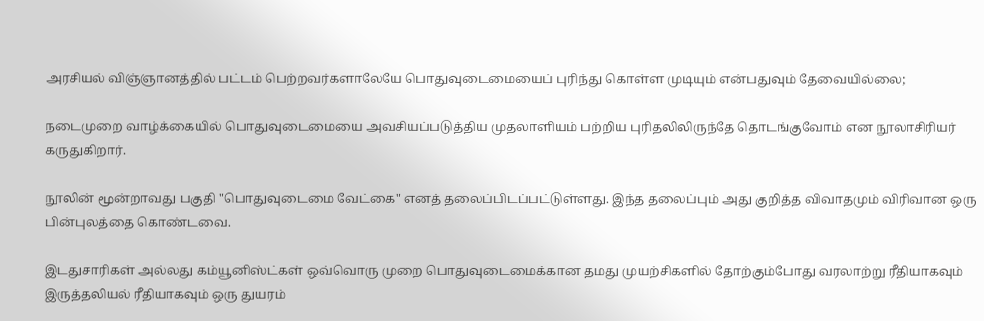அரசியல் விஞ்ஞானத்தில் பட்டம் பெற்றவர்களாலேயே பொதுவுடைமையைப் புரிந்து கொள்ள முடியும் என்பதுவும் தேவையில்லை;

நடைமுறை வாழ்க்கையில் பொதுவுடைமையை அவசியப்படுத்திய முதலாளியம் பற்றிய புரிதலிலிருந்தே தொடங்குவோம் என நூலாசிரியர் கருதுகிறார்.

நூலின் மூன்றாவது பகுதி "பொதுவுடைமை வேட்கை" எனத் தலைப்பிடப்பட்டுள்ளது. இந்த தலைப்பும் அது குறித்த விவாதமும் விரிவான ஒரு பின்புலத்தை கொண்டவை.

இடதுசாரிகள் அல்லது கம்யூனிஸ்ட்கள் ஒவ்வொரு முறை பொதுவுடைமைக்கான தமது முயற்சிகளில் தோற்கும்போது வரலாற்று ரீதியாகவும் இருத்தலியல் ரீதியாகவும் ஒரு துயரம்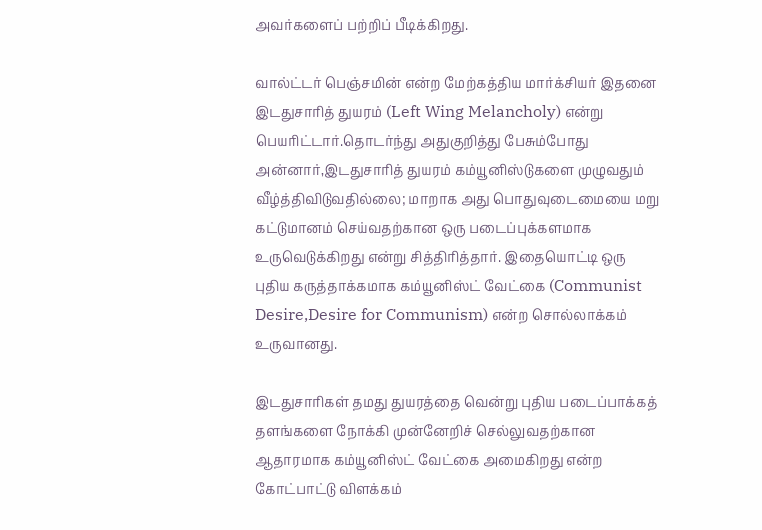அவர்களைப் பற்றிப் பீடிக்கிறது.

வால்ட்டர் பெஞ்சமின் என்ற மேற்கத்திய மார்க்சியர் இதனை இடதுசாரித் துயரம் (Left Wing Melancholy) என்று பெயரிட்டார்.தொடர்ந்து அதுகுறித்து பேசும்போது அன்னார்,இடதுசாரித் துயரம் கம்யூனிஸ்டுகளை முழுவதும் வீழ்த்திவிடுவதில்லை; மாறாக அது பொதுவுடைமையை மறு கட்டுமானம் செய்வதற்கான ஒரு படைப்புக்களமாக உருவெடுக்கிறது என்று சித்திரித்தார். இதையொட்டி ஒரு புதிய கருத்தாக்கமாக கம்யூனிஸ்ட் வேட்கை (Communist Desire,Desire for Communism) என்ற சொல்லாக்கம் உருவானது.

இடதுசாரிகள் தமது துயரத்தை வென்று புதிய படைப்பாக்கத் தளங்களை நோக்கி முன்னேறிச் செல்லுவதற்கான ஆதாரமாக கம்யூனிஸ்ட் வேட்கை அமைகிறது என்ற கோட்பாட்டு விளக்கம்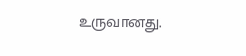உருவானது.